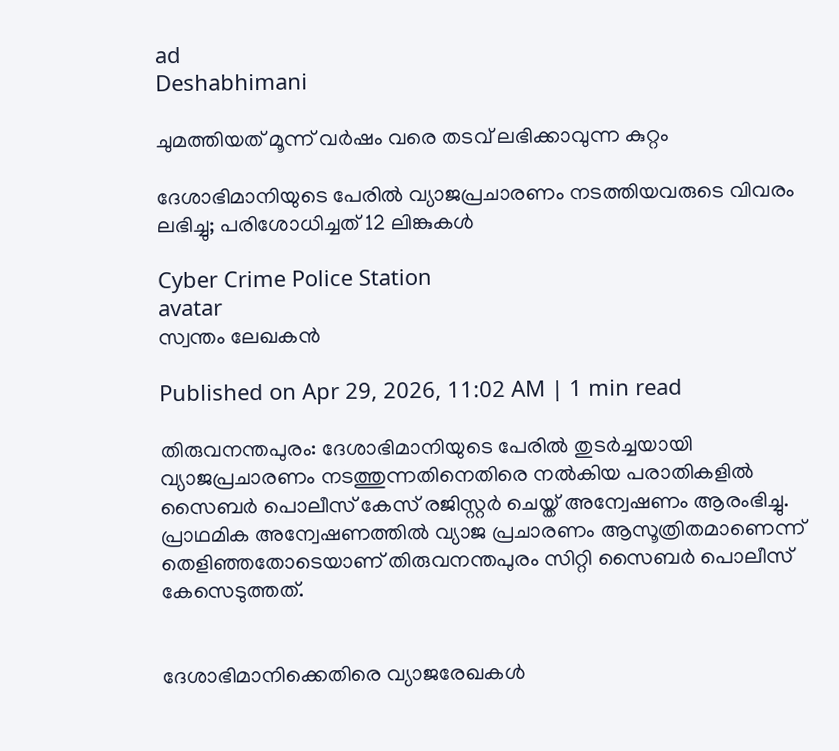ad
Deshabhimani

ചുമത്തിയത് മൂന്ന് വർഷം വരെ തടവ് ലഭിക്കാവുന്ന കുറ്റം

ദേശാഭിമാനിയുടെ പേരിൽ വ്യാജപ്രചാരണം നടത്തിയവരുടെ വിവരം ലഭിച്ചു; പരിശോധിച്ചത് 12 ലിങ്കുകൾ

Cyber Crime Police Station
avatar
സ്വന്തം ലേഖകൻ

Published on Apr 29, 2026, 11:02 AM | 1 min read

തിരുവനന്തപുരം: ദേശാഭിമാനിയുടെ പേരിൽ തുടർച്ചയായി വ്യാജപ്രചാരണം നടത്തുന്നതിനെതിരെ നൽകിയ പരാതികളിൽ സൈബർ പൊലീസ് കേസ് രജിസ്റ്റർ ചെയ്ത് അന്വേഷണം ആരംഭിച്ചു. പ്രാഥമിക അന്വേഷണത്തിൽ വ്യാജ പ്രചാരണം ആസൂത്രിതമാണെന്ന് തെളിഞ്ഞതോടെയാണ് തിരുവനന്തപുരം സിറ്റി സൈബർ പൊലീസ് കേസെടുത്തത്.


ദേശാഭിമാനിക്കെതിരെ വ്യാജരേഖകൾ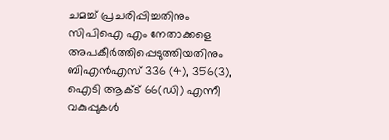ചമച്ച് പ്രചരിപ്പിച്ചതിനും സിപിഐ എം നേതാക്കളെ അപകീർത്തിപ്പെടുത്തിയതിനും ബിഎൻഎസ് 336 (4), 356(3), ഐടി ആക്ട് 66(ഡി) എന്നീ വകുപ്പുകൾ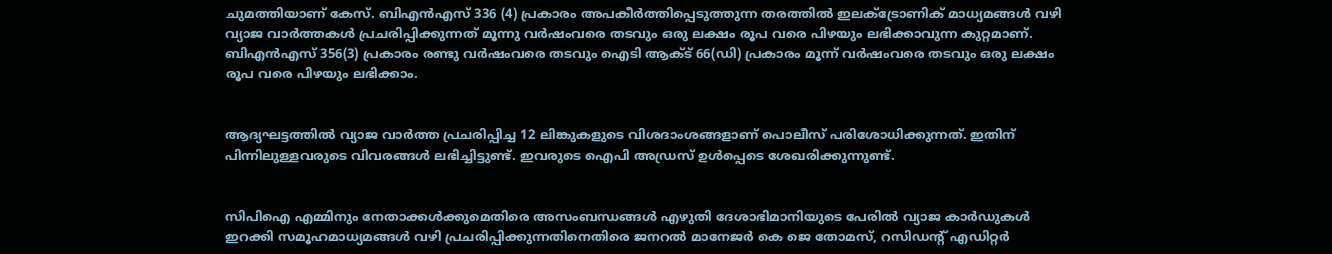ചുമത്തിയാണ് കേസ്. ബിഎൻഎസ് 336 (4) പ്രകാരം അപകീർത്തിപ്പെടുത്തുന്ന തരത്തിൽ ഇലക്ട്രോണിക് മാധ്യമങ്ങൾ വഴി വ്യാജ വാർത്തകൾ പ്രചരിപ്പിക്കുന്നത് മൂന്നു വർഷംവരെ തടവും ഒരു ലക്ഷം രൂപ വരെ പിഴയും ലഭിക്കാവുന്ന കുറ്റമാണ്. ബിഎൻഎസ് 356(3) പ്രകാരം രണ്ടു വർഷംവരെ തടവും ഐടി ആക്ട് 66(ഡി) പ്രകാരം മൂന്ന് വർഷംവരെ തടവും ഒരു ലക്ഷം രൂപ വരെ പിഴയും ലഭിക്കാം.


ആദ്യഘട്ടത്തിൽ വ്യാജ വാർത്ത പ്രചരിപ്പിച്ച 12 ലിങ്കുകളുടെ വിശദാംശങ്ങളാണ് പൊലീസ് പരിശോധിക്കുന്നത്. ഇതിന് പിന്നിലുള്ളവരുടെ വിവരങ്ങൾ ലഭിച്ചിട്ടുണ്ട്. ഇവരുടെ ഐപി അഡ്രസ് ഉൾപ്പെടെ ശേഖരിക്കുന്നുണ്ട്.


സിപിഐ എമ്മിനും നേതാക്കൾക്കുമെതിരെ അസംബന്ധങ്ങൾ എഴുതി ദേശാഭിമാനിയുടെ പേരിൽ വ്യാജ കാർഡുകൾ ഇറക്കി സമൂഹമാധ്യമങ്ങൾ വഴി പ്രചരിപ്പിക്കുന്നതിനെതിരെ ജനറൽ മാനേജർ കെ ജെ തോമസ്, റസിഡന്റ്‌ എഡിറ്റർ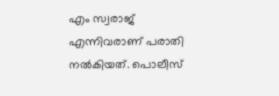എം സ്വരാജ് എന്നിവരാണ് പരാതി നൽകിയത്. പൊലീസ്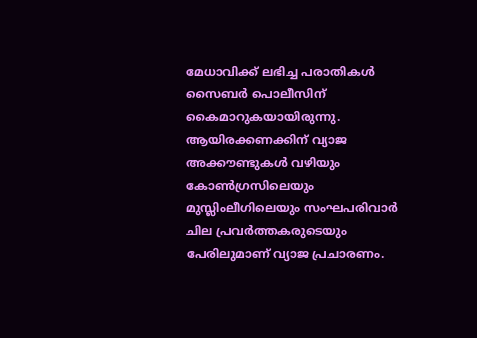മേധാവിക്ക് ലഭിച്ച പരാതികൾ സൈബർ പൊലീസിന് കൈമാറുകയായിരുന്നു. ആയിരക്കണക്കിന് വ്യാജ അക്കൗണ്ടുകൾ വഴിയും കോൺഗ്രസിലെയും മുസ്ലിംലീഗിലെയും സംഘപരിവാർ ചില പ്രവർത്തകരുടെയും പേരിലുമാണ് വ്യാജ പ്രചാരണം.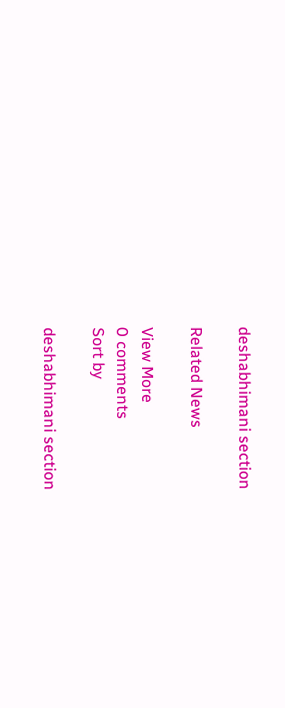deshabhimani section

Related News

View More
0 comments
Sort by

deshabhimani section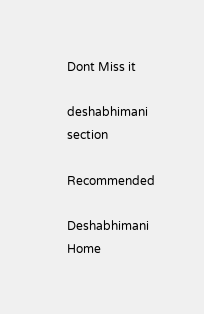Dont Miss it

deshabhimani section

Recommended

Deshabhimani
Home